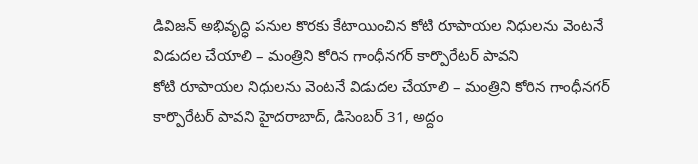డివిజన్ అభివృద్ధి పనుల కొరకు కేటాయించిన కోటి రూపాయల నిధులను వెంటనే విడుదల చేయాలి – మంత్రిని కోరిన గాంధీనగర్ కార్పొరేటర్ పావని
కోటి రూపాయల నిధులను వెంటనే విడుదల చేయాలి – మంత్రిని కోరిన గాంధీనగర్ కార్పొరేటర్ పావని హైదరాబాద్, డిసెంబర్ 31, అద్దం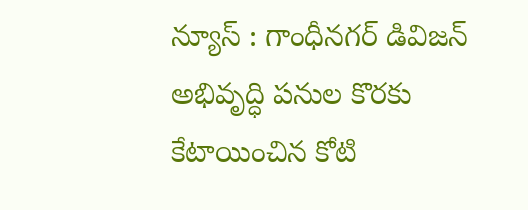న్యూస్ : గాంధీనగర్ డివిజన్ అభివృద్ధి పనుల కొరకు కేటాయించిన కోటి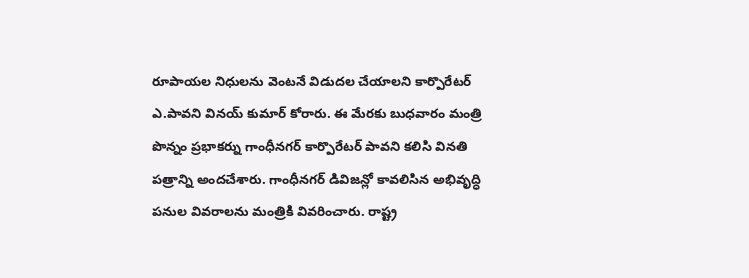రూపాయల నిధులను వెంటనే విడుదల చేయాలని కార్పొరేటర్ ఎ.పావని వినయ్ కుమార్ కోరారు. ఈ మేరకు బుధవారం మంత్రి పొన్నం ప్రభాకర్ను గాంధీనగర్ కార్పొరేటర్ పావని కలిసి వినతి పత్రాన్ని అందచేశారు. గాంధీనగర్ డివిజన్లో కావలిసిన అభివృద్ధి పనుల వివరాలను మంత్రికి వివరించారు. రాష్ట్ర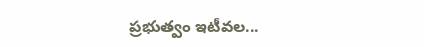ప్రభుత్వం ఇటీవల...